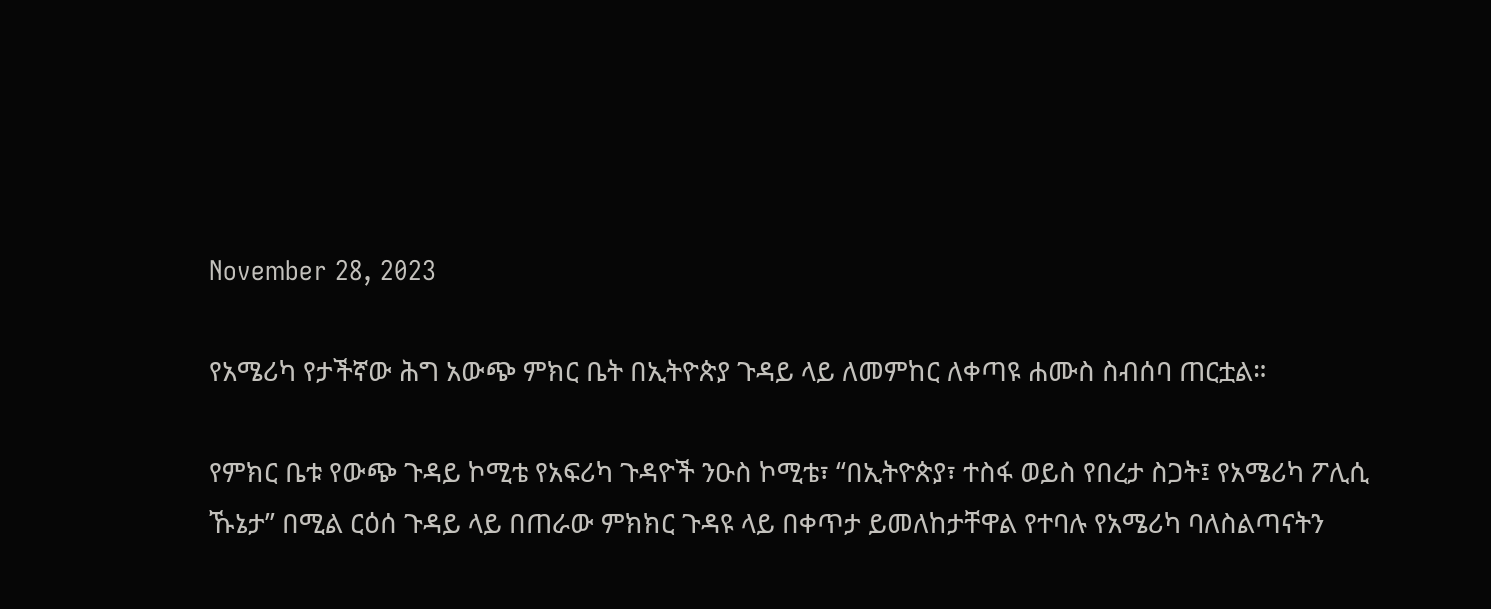November 28, 2023

የአሜሪካ የታችኛው ሕግ አውጭ ምክር ቤት በኢትዮጵያ ጉዳይ ላይ ለመምከር ለቀጣዩ ሐሙስ ስብሰባ ጠርቷል።

የምክር ቤቱ የውጭ ጉዳይ ኮሚቴ የአፍሪካ ጉዳዮች ንዑስ ኮሚቴ፣ “በኢትዮጵያ፣ ተስፋ ወይስ የበረታ ስጋት፤ የአሜሪካ ፖሊሲ ኹኔታ’’ በሚል ርዕሰ ጉዳይ ላይ በጠራው ምክክር ጉዳዩ ላይ በቀጥታ ይመለከታቸዋል የተባሉ የአሜሪካ ባለስልጣናትን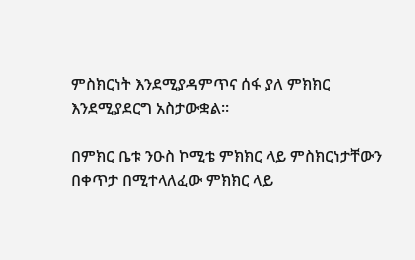ምስክርነት እንደሚያዳምጥና ሰፋ ያለ ምክክር እንደሚያደርግ አስታውቋል።

በምክር ቤቱ ንዑስ ኮሚቴ ምክክር ላይ ምስክርነታቸውን በቀጥታ በሚተላለፈው ምክክር ላይ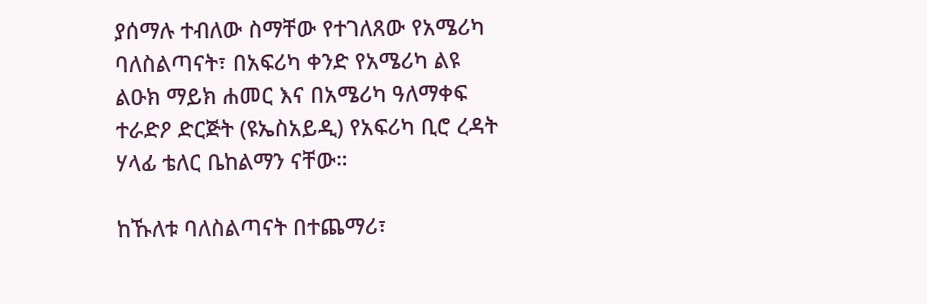ያሰማሉ ተብለው ስማቸው የተገለጸው የአሜሪካ ባለስልጣናት፣ በአፍሪካ ቀንድ የአሜሪካ ልዩ ልዑክ ማይክ ሐመር እና በአሜሪካ ዓለማቀፍ ተራድዖ ድርጅት (ዩኤስአይዲ) የአፍሪካ ቢሮ ረዳት ሃላፊ ቴለር ቤከልማን ናቸው።

ከኹለቱ ባለስልጣናት በተጨማሪ፣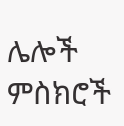ሌሎች ምስክሮች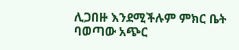ሊጋበዙ እንደሚችሉም ምክር ቤት ባወጣው አጭር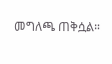መግለጫ ጠቅሷል።